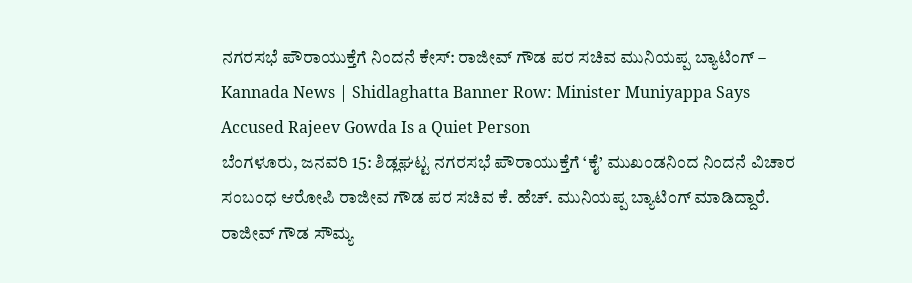ನಗರಸಭೆ ಪೌರಾಯುಕ್ತೆಗೆ ನಿಂದನೆ ಕೇಸ್: ರಾಜೀವ್ ಗೌಡ ಪರ ಸಚಿವ ಮುನಿಯಪ್ಪ ಬ್ಯಾಟಿಂಗ್ – Kannada News | Shidlaghatta Banner Row: Minister Muniyappa Says Accused Rajeev Gowda Is a Quiet Person
ಬೆಂಗಳೂರು, ಜನವರಿ 15: ಶಿಡ್ಲಘಟ್ಟ ನಗರಸಭೆ ಪೌರಾಯುಕ್ತೆಗೆ ‘ಕೈ’ ಮುಖಂಡನಿಂದ ನಿಂದನೆ ವಿಚಾರ ಸಂಬಂಧ ಆರೋಪಿ ರಾಜೀವ ಗೌಡ ಪರ ಸಚಿವ ಕೆ. ಹೆಚ್. ಮುನಿಯಪ್ಪ ಬ್ಯಾಟಿಂಗ್ ಮಾಡಿದ್ದಾರೆ. ರಾಜೀವ್ ಗೌಡ ಸೌಮ್ಯ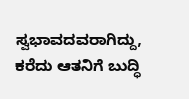ಸ್ವಭಾವದವರಾಗಿದ್ದು, ಕರೆದು ಆತನಿಗೆ ಬುದ್ಧಿ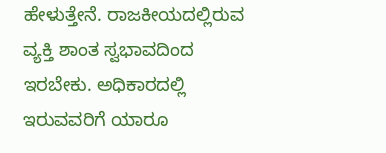ಹೇಳುತ್ತೇನೆ. ರಾಜಕೀಯದಲ್ಲಿರುವ ವ್ಯಕ್ತಿ ಶಾಂತ ಸ್ವಭಾವದಿಂದ ಇರಬೇಕು. ಅಧಿಕಾರದಲ್ಲಿ ಇರುವವರಿಗೆ ಯಾರೂ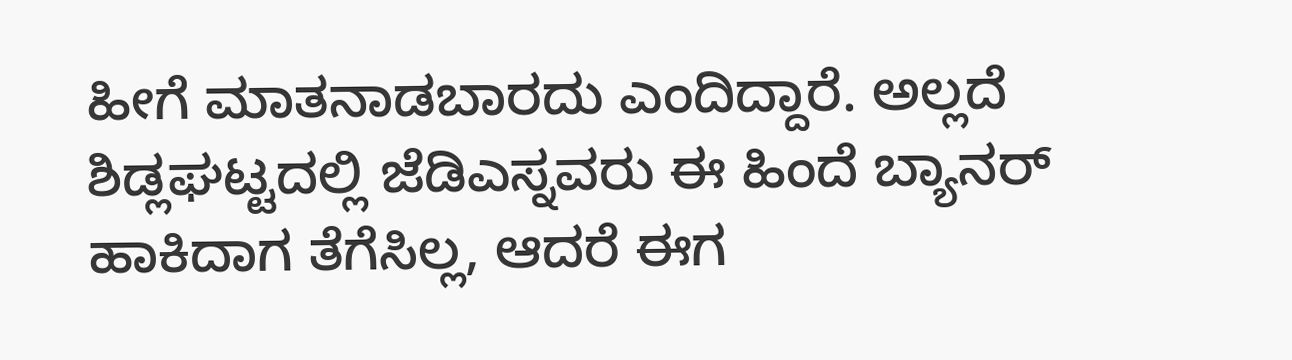ಹೀಗೆ ಮಾತನಾಡಬಾರದು ಎಂದಿದ್ದಾರೆ. ಅಲ್ಲದೆ ಶಿಡ್ಲಘಟ್ಟದಲ್ಲಿ ಜೆಡಿಎಸ್ನವರು ಈ ಹಿಂದೆ ಬ್ಯಾನರ್ ಹಾಕಿದಾಗ ತೆಗೆಸಿಲ್ಲ, ಆದರೆ ಈಗ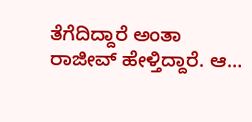ತೆಗೆದಿದ್ದಾರೆ ಅಂತಾ ರಾಜೀವ್ ಹೇಳ್ತಿದ್ದಾರೆ. ಆ…